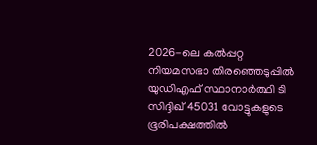2026-ലെ കൽപ്പറ്റ നിയമസഭാ തിരഞ്ഞെടുപ്പിൽ യുഡിഎഫ് സ്ഥാനാർത്ഥി ടി സിദ്ദിഖ് 45031 വോട്ടുകളുടെ ഭൂരിപക്ഷത്തിൽ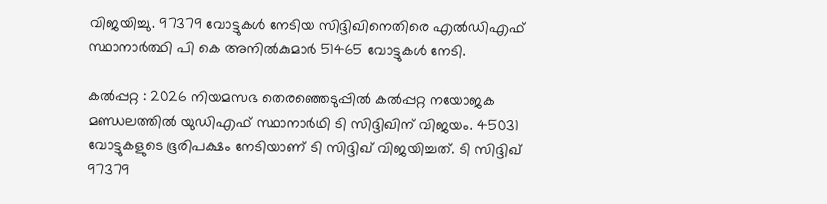വിജയിച്ചു. 97379 വോട്ടുകൾ നേടിയ സിദ്ദിഖിനെതിരെ എൽഡിഎഫ് സ്ഥാനാർത്ഥി പി കെ അനിൽകുമാർ 51465 വോട്ടുകൾ നേടി.

കൽപ്പറ്റ : 2026 നിയമസഭ തെരഞ്ഞെടുപ്പില്‍ കൽപ്പറ്റ നയോജക മണ്ഡലത്തിൽ യുഡിഎഫ് സ്ഥാനാര്‍ഥി ടി സിദ്ദിഖിന് വിജയം. 45031 വോട്ടുകളുടെ ഭൂരിപക്ഷം നേടിയാണ് ടി സിദ്ദിഖ് വിജയിച്ചത്. ടി സിദ്ദിഖ് 97379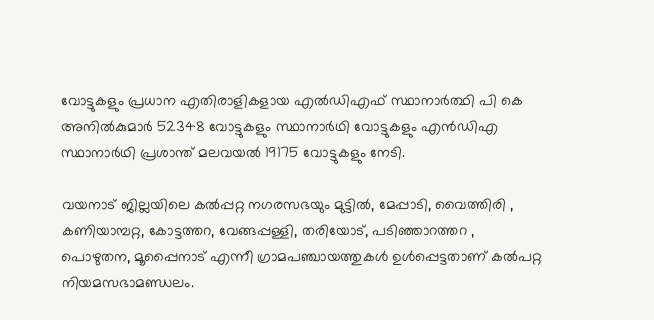വോട്ടുകളും പ്രധാന എതിരാളികളായ എൽഡിഎഫ് സ്ഥാനാർത്ഥി പി കെ അനിൽകുമാർ 52348 വോട്ടുകളും സ്ഥാനാര്‍ഥി വോട്ടുകളും എൻഡിഎ സ്ഥാനാര്‍ഥി പ്രശാന്ത് മലവയൽ 19175 വോട്ടുകളും നേടി.

വയനാട് ജില്ലയിലെ കൽപ്പറ്റ നഗരസഭയും മുട്ടിൽ, മേപ്പാടി, വൈത്തിരി , കണിയാമ്പറ്റ, കോട്ടത്തറ, വേങ്ങപ്പള്ളി, തരിയോട്, പടിഞ്ഞാറത്തറ , പൊഴുതന, മൂപ്പൈനാട് എന്നീ ഗ്രാമപഞ്ചായത്തുകൾ ഉൾപ്പെട്ടതാണ്‌ കൽപറ്റ നിയമസഭാമണ്ഡലം.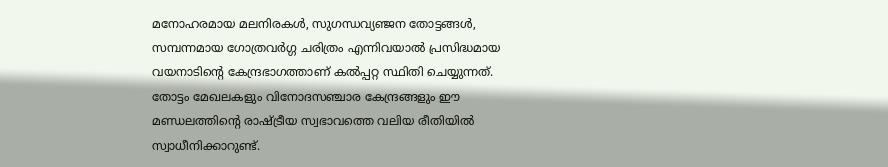മനോഹരമായ മലനിരകൾ, സുഗന്ധവ്യഞ്ജന തോട്ടങ്ങൾ, സമ്പന്നമായ ഗോത്രവർഗ്ഗ ചരിത്രം എന്നിവയാൽ പ്രസിദ്ധമായ വയനാടിന്റെ കേന്ദ്രഭാഗത്താണ് കൽപ്പറ്റ സ്ഥിതി ചെയ്യുന്നത്. തോട്ടം മേഖലകളും വിനോദസഞ്ചാര കേന്ദ്രങ്ങളും ഈ മണ്ഡലത്തിന്റെ രാഷ്ട്രീയ സ്വഭാവത്തെ വലിയ രീതിയിൽ സ്വാധീനിക്കാറുണ്ട്.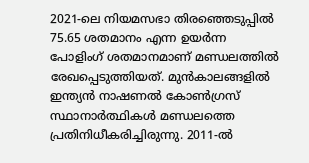2021-ലെ നിയമസഭാ തിരഞ്ഞെടുപ്പിൽ 75.65 ശതമാനം എന്ന ഉയർന്ന പോളിംഗ് ശതമാനമാണ് മണ്ഡലത്തിൽ രേഖപ്പെടുത്തിയത്. മുൻകാലങ്ങളിൽ ഇന്ത്യൻ നാഷണൽ കോൺഗ്രസ് സ്ഥാനാർത്ഥികൾ മണ്ഡലത്തെ പ്രതിനിധീകരിച്ചിരുന്നു. 2011-ൽ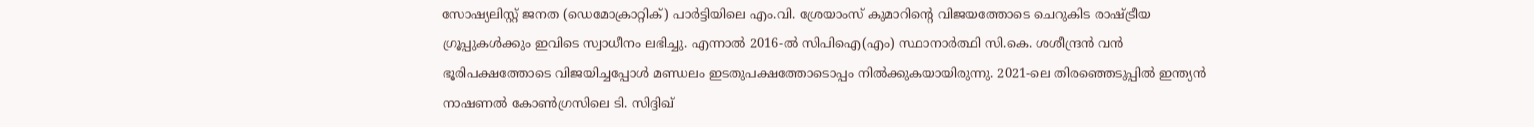സോഷ്യലിസ്റ്റ് ജനത (ഡെമോക്രാറ്റിക്) പാർട്ടിയിലെ എം.വി. ശ്രേയാംസ് കുമാറിന്റെ വിജയത്തോടെ ചെറുകിട രാഷ്ട്രീയ ഗ്രൂപ്പുകൾക്കും ഇവിടെ സ്വാധീനം ലഭിച്ചു. എന്നാൽ 2016-ൽ സിപിഐ(എം) സ്ഥാനാർത്ഥി സി.കെ. ശശീന്ദ്രൻ വൻ ഭൂരിപക്ഷത്തോടെ വിജയിച്ചപ്പോൾ മണ്ഡലം ഇടതുപക്ഷത്തോടൊപ്പം നിൽക്കുകയായിരുന്നു. 2021-ലെ തിരഞ്ഞെടുപ്പിൽ ഇന്ത്യൻ നാഷണൽ കോൺഗ്രസിലെ ടി. സിദ്ദിഖ്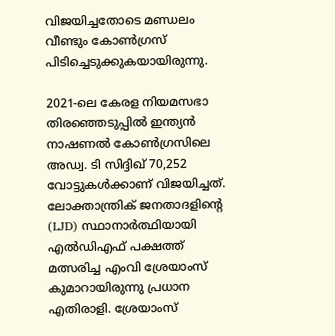വിജയിച്ചതോടെ മണ്ഡലം വീണ്ടും കോൺഗ്രസ് പിടിച്ചെടുക്കുകയായിരുന്നു.

2021-ലെ കേരള നിയമസഭാ തിരഞ്ഞെടുപ്പിൽ ഇന്ത്യൻ നാഷണൽ കോൺഗ്രസിലെ അഡ്വ. ടി സിദ്ദിഖ് 70,252 വോട്ടുകൾക്കാണ് വിജയിച്ചത്. ലോക്താന്ത്രിക് ജനതാദളിന്റെ (LJD) സ്ഥാനാർത്ഥിയായി എൽഡിഎഫ് പക്ഷത്ത് മത്സരിച്ച എംവി ശ്രേയാംസ് കുമാറായിരുന്നു പ്രധാന എതിരാളി. ശ്രേയാംസ്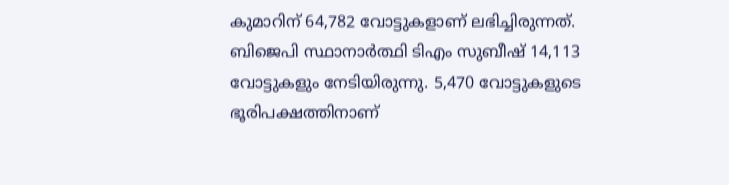കുമാറിന് 64,782 വോട്ടുകളാണ് ലഭിച്ചിരുന്നത്. ബിജെപി സ്ഥാനാർത്ഥി ടിഎം സുബീഷ് 14,113 വോട്ടുകളും നേടിയിരുന്നു. 5,470 വോട്ടുകളുടെ ഭൂരിപക്ഷത്തിനാണ്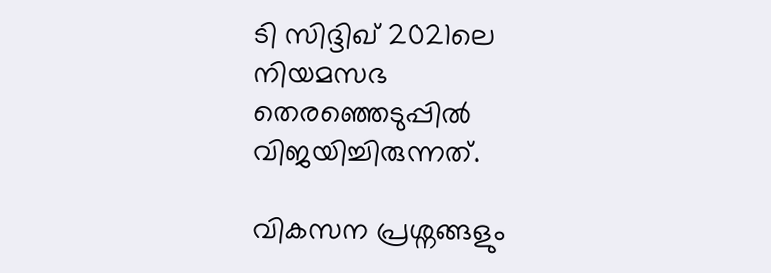ടി സിദ്ദിഖ് 2021ലെ നിയമസഭ തെരഞ്ഞെടുപ്പിൽ വിജയിച്ചിരുന്നത്.

വികസന പ്രശ്നങ്ങളും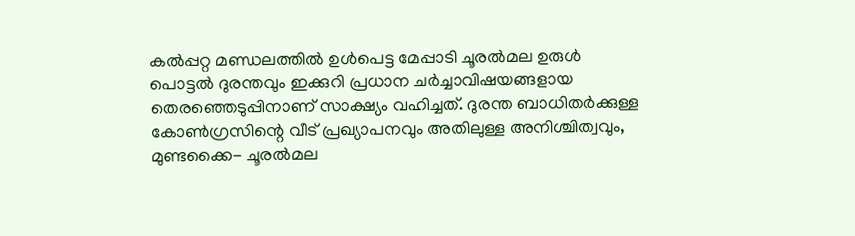കൽപ്പറ്റ മണ്ഡലത്തിൽ ഉൾപെട്ട മേപ്പാടി ചൂരൽമല ഉരുൾ പൊട്ടൽ ദുരന്തവും ഇക്കുറി പ്രധാന ചർച്ചാവിഷയങ്ങളായ തെരഞ്ഞെടുപ്പിനാണ് സാക്ഷ്യം വഹിച്ചത്. ദുരന്ത ബാധിതർക്കുള്ള കോൺഗ്രസിന്റെ വീട് പ്രഖ്യാപനവും അതിലുള്ള അനിശ്ചിത്വവും, മുണ്ടക്കൈ- ചൂരൽമല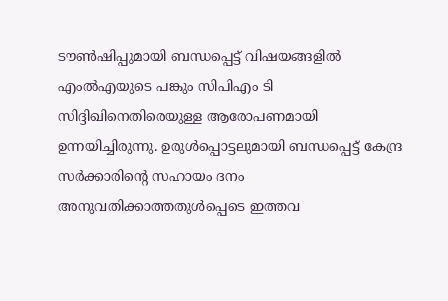ടൗൺഷിപ്പുമായി ബന്ധപ്പെട്ട് വിഷയങ്ങളിൽ എംൽഎയുടെ പങ്കും സിപിഎം ടി സിദ്ദിഖിനെതിരെയുള്ള ആരോപണമായി ഉന്നയിച്ചിരുന്നു. ഉരുൾപ്പൊട്ടലുമായി ബന്ധപ്പെട്ട് കേന്ദ്ര സർക്കാരിന്റെ സഹായം ദനം അനുവതിക്കാത്തതുൾപ്പെടെ ഇത്തവ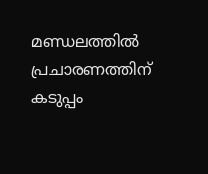മണ്ഡലത്തിൽ പ്രചാരണത്തിന് കടുപ്പം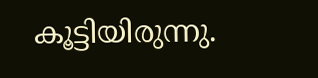കൂട്ടിയിരുന്നു.